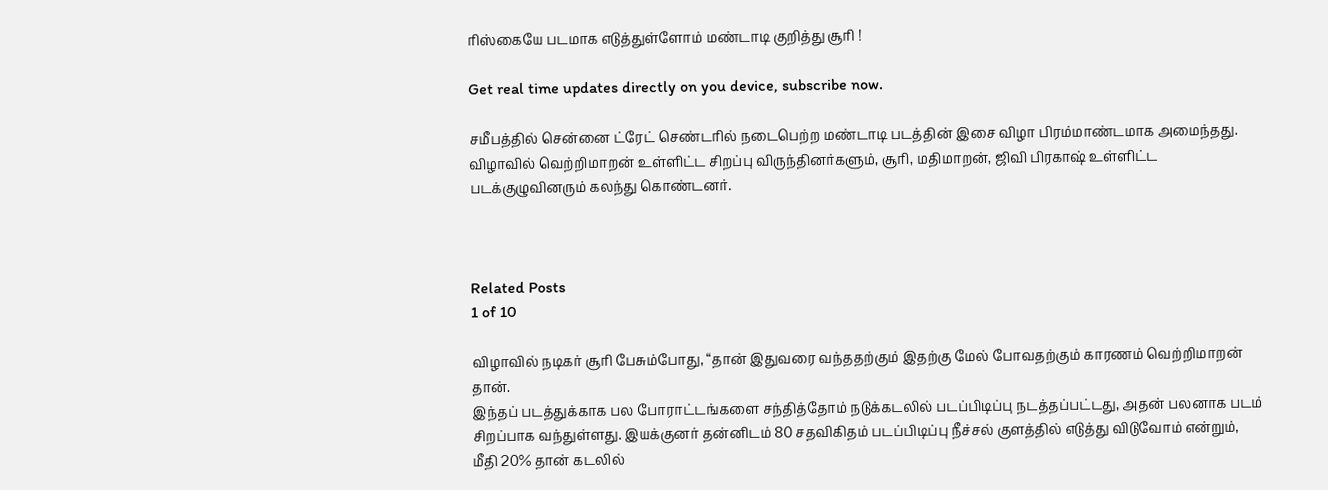ரிஸ்கையே படமாக எடுத்துள்ளோம் மண்டாடி குறித்து சூரி !

Get real time updates directly on you device, subscribe now.

சமீபத்தில் சென்னை ட்ரேட் செண்டரில் நடைபெற்ற மண்டாடி படத்தின் இசை விழா பிரம்மாண்டமாக அமைந்தது. விழாவில் வெற்றிமாறன் உள்ளிட்ட சிறப்பு விருந்தினர்களும், சூரி, மதிமாறன், ஜிவி பிரகாஷ் உள்ளிட்ட படக்குழுவினரும் கலந்து கொண்டனர்.



Related Posts
1 of 10

விழாவில் நடிகர் சூரி பேசும்போது, “தான் இதுவரை வந்ததற்கும் இதற்கு மேல் போவதற்கும் காரணம் வெற்றிமாறன் தான்.
இந்தப் படத்துக்காக பல போராட்டங்களை சந்தித்தோம் நடுக்கடலில் படப்பிடிப்பு நடத்தப்பட்டது, அதன் பலனாக படம் சிறப்பாக வந்துள்ளது. இயக்குனர் தன்னிடம் 80 சதவிகிதம் படப்பிடிப்பு நீச்சல் குளத்தில் எடுத்து விடுவோம் என்றும், மீதி 20% தான் கடலில்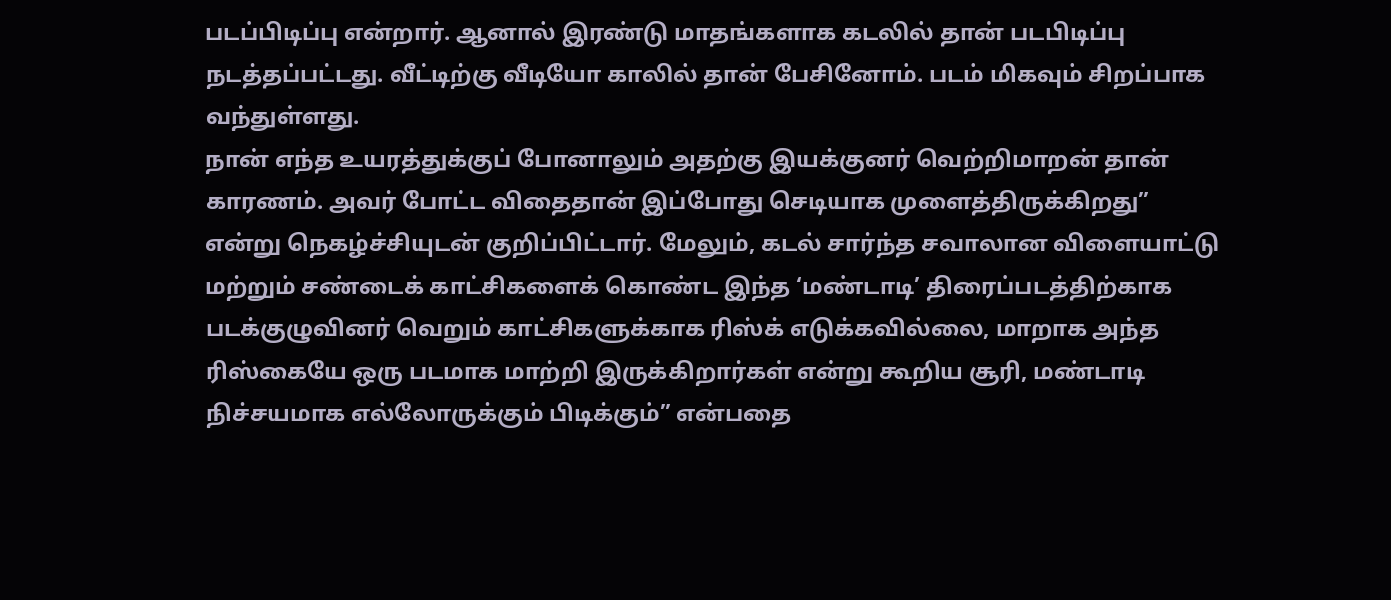படப்பிடிப்பு என்றார். ஆனால் இரண்டு மாதங்களாக கடலில் தான் படபிடிப்பு நடத்தப்பட்டது. வீட்டிற்கு வீடியோ காலில் தான் பேசினோம். படம் மிகவும் சிறப்பாக வந்துள்ளது.
நான் எந்த உயரத்துக்குப் போனாலும் அதற்கு இயக்குனர் வெற்றிமாறன் தான் காரணம். அவர் போட்ட விதைதான் இப்போது செடியாக முளைத்திருக்கிறது” என்று நெகழ்ச்சியுடன் குறிப்பிட்டார். மேலும், கடல் சார்ந்த சவாலான விளையாட்டு மற்றும் சண்டைக் காட்சிகளைக் கொண்ட இந்த ‘மண்டாடி’ திரைப்படத்திற்காக படக்குழுவினர் வெறும் காட்சிகளுக்காக ரிஸ்க் எடுக்கவில்லை, மாறாக அந்த ரிஸ்கையே ஒரு படமாக மாற்றி இருக்கிறார்கள் என்று கூறிய சூரி, மண்டாடி நிச்சயமாக எல்லோருக்கும் பிடிக்கும்” என்பதை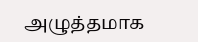அழுத்தமாக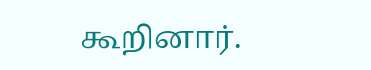கூறினார்.